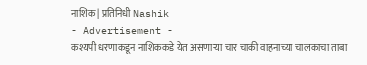नाशिक | प्रतिनिधी Nashik
- Advertisement -
कश्यपी धरणाकडून नाशिककडे येत असणाऱ्या चार चाकी वाहनाच्या चालकाचा ताबा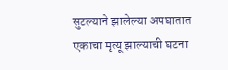सुटल्याने झालेल्या अपघातात एकाचा मृत्यू झाल्याची घटना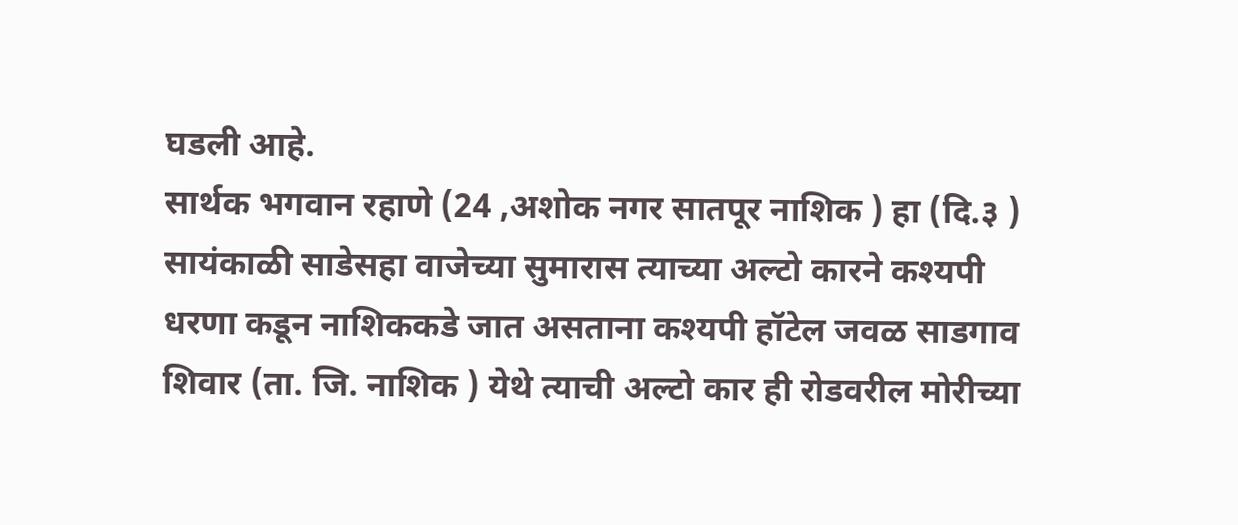घडली आहे.
सार्थक भगवान रहाणे (24 ,अशोक नगर सातपूर नाशिक ) हा (दि.३ ) सायंकाळी साडेसहा वाजेच्या सुमारास त्याच्या अल्टो कारने कश्यपी धरणा कडून नाशिककडे जात असताना कश्यपी हॉटेल जवळ साडगाव शिवार (ता. जि. नाशिक ) येथे त्याची अल्टो कार ही रोडवरील मोरीच्या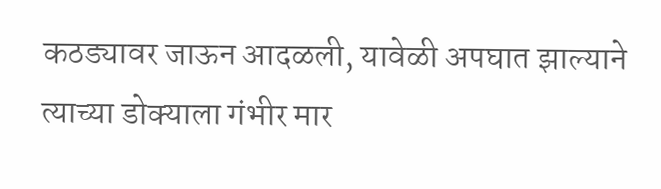कठड्यावर जाऊन आदळली, यावेळी अपघात झाल्याने त्याच्या डोक्याला गंभीर मार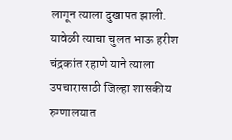लागून त्याला दुखापत झाली.
यावेळी त्याचा चुलत भाऊ हरीश चंद्रकांत रहाणे याने त्याला उपचारासाठी जिल्हा शासकीय रुग्णालयात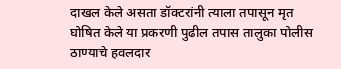दाखल केले असता डॉक्टरांनी त्याला तपासून मृत घोषित केले या प्रकरणी पुढील तपास तालुका पोलीस ठाण्याचे हवलदार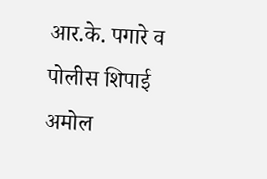आर.के. पगारे व पोलीस शिपाई अमोल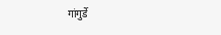गांगुर्डे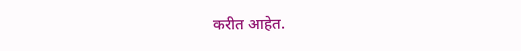करीत आहेत.